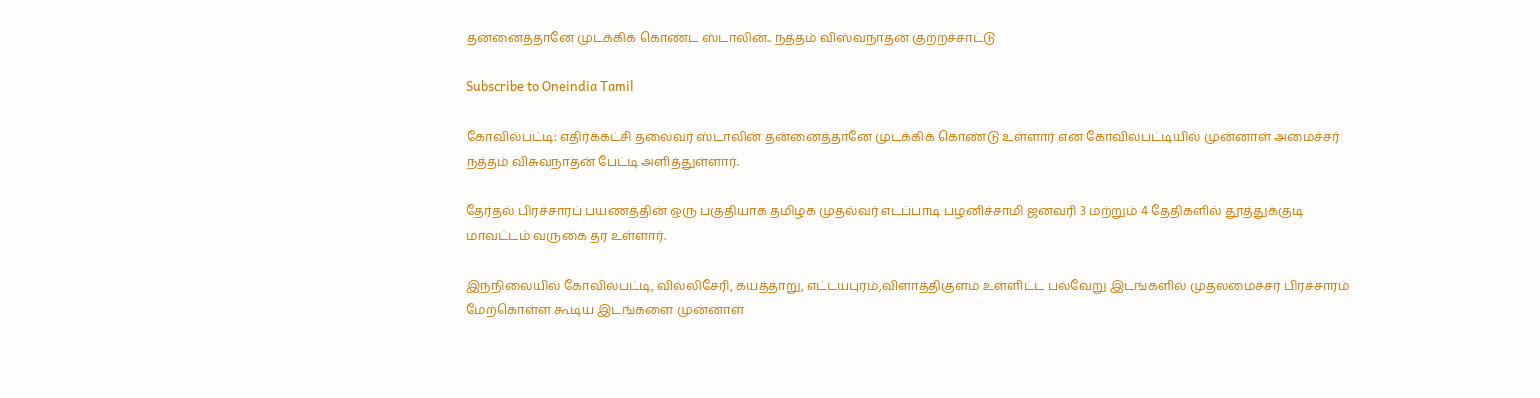தன்னைத்தானே முடக்கிக் கொண்ட ஸ்டாலின்.. நத்தம் விஸ்வநாதன் குற்றச்சாட்டு

Subscribe to Oneindia Tamil

கோவில்பட்டி: எதிர்க்கட்சி தலைவர் ஸ்டாலின் தன்னைத்தானே முடக்கிக் கொண்டு உள்ளார் என கோவில்பட்டியில் முன்னாள் அமைச்சர் நத்தம் விசுவநாதன் பேட்டி அளித்துள்ளார்.

தேர்தல் பிரச்சாரப் பயணத்தின் ஒரு பகுதியாக தமிழக முதல்வர் எடப்பாடி பழனிச்சாமி ஜனவரி 3 மற்றும் 4 தேதிகளில் தூத்துக்குடி மாவட்டம் வருகை தர உள்ளார்.

இந்நிலையில் கோவில்பட்டி, வில்லிசேரி, கயத்தாறு, எட்டயபுரம்,விளாத்திகுளம் உள்ளிட்ட பல்வேறு இடங்களில் முதலமைச்சர் பிரச்சாரம் மேற்கொள்ள கூடிய இடங்களை முன்னாள்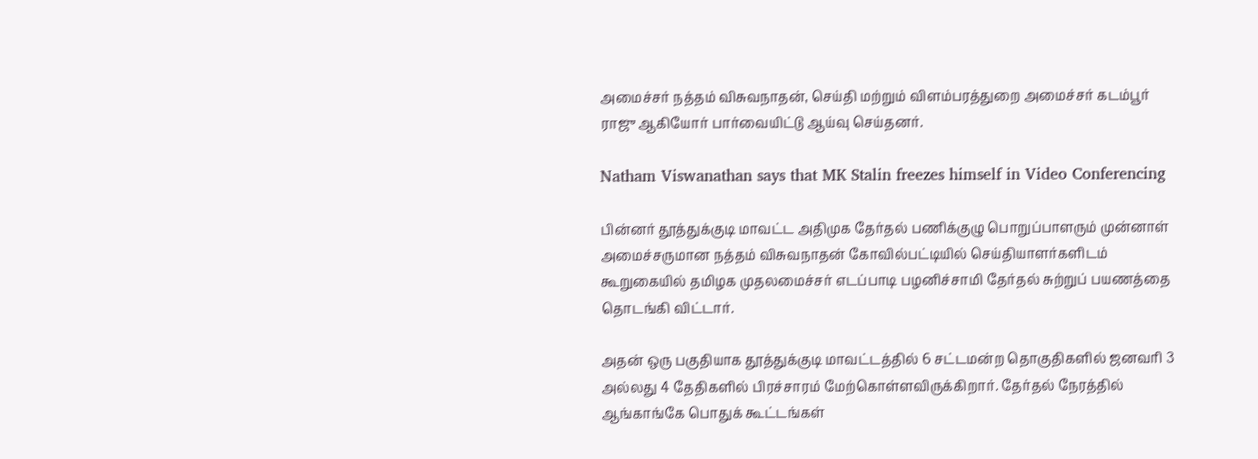அமைச்சர் நத்தம் விசுவநாதன், செய்தி மற்றும் விளம்பரத்துறை அமைச்சர் கடம்பூர் ராஜு ஆகியோர் பார்வையிட்டு ஆய்வு செய்தனர்.

Natham Viswanathan says that MK Stalin freezes himself in Video Conferencing

பின்னர் தூத்துக்குடி மாவட்ட அதிமுக தேர்தல் பணிக்குழு பொறுப்பாளரும் முன்னாள் அமைச்சருமான நத்தம் விசுவநாதன் கோவில்பட்டியில் செய்தியாளர்களிடம் கூறுகையில் தமிழக முதலமைச்சர் எடப்பாடி பழனிச்சாமி தேர்தல் சுற்றுப் பயணத்தை தொடங்கி விட்டார்.

அதன் ஒரு பகுதியாக தூத்துக்குடி மாவட்டத்தில் 6 சட்டமன்ற தொகுதிகளில் ஜனவரி 3 அல்லது 4 தேதிகளில் பிரச்சாரம் மேற்கொள்ளவிருக்கிறார். தேர்தல் நேரத்தில் ஆங்காங்கே பொதுக் கூட்டங்கள்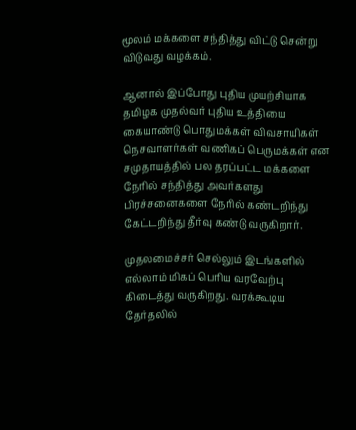மூலம் மக்களை சந்தித்து விட்டு சென்று விடுவது வழக்கம்.

ஆனால் இப்போது புதிய முயற்சியாக தமிழக முதல்வர் புதிய உத்தியை கையாண்டு பொதுமக்கள் விவசாயிகள் நெசவாளர்கள் வணிகப் பெருமக்கள் என சமுதாயத்தில் பல தரப்பட்ட மக்களை நேரில் சந்தித்து அவர்களது பிரச்சனைகளை நேரில் கண்டறிந்து கேட்டறிந்து தீர்வு கண்டு வருகிறார்.

முதலமைச்சர் செல்லும் இடங்களில் எல்லாம் மிகப் பெரிய வரவேற்பு கிடைத்து வருகிறது. வரக்கூடிய தேர்தலில்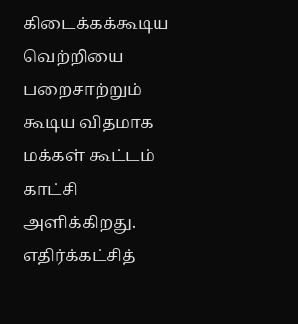கிடைக்கக்கூடிய வெற்றியை பறைசாற்றும் கூடிய விதமாக மக்கள் கூட்டம் காட்சி அளிக்கிறது. எதிர்க்கட்சித்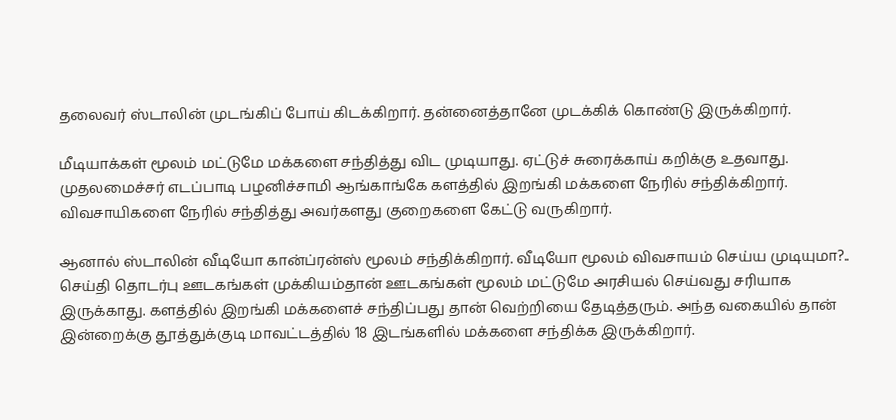தலைவர் ஸ்டாலின் முடங்கிப் போய் கிடக்கிறார். தன்னைத்தானே முடக்கிக் கொண்டு இருக்கிறார்.

மீடியாக்கள் மூலம் மட்டுமே மக்களை சந்தித்து விட முடியாது. ஏட்டுச் சுரைக்காய் கறிக்கு உதவாது. முதலமைச்சர் எடப்பாடி பழனிச்சாமி ஆங்காங்கே களத்தில் இறங்கி மக்களை நேரில் சந்திக்கிறார். விவசாயிகளை நேரில் சந்தித்து அவர்களது குறைகளை கேட்டு வருகிறார்.

ஆனால் ஸ்டாலின் வீடியோ கான்ப்ரன்ஸ் மூலம் சந்திக்கிறார். வீடியோ மூலம் விவசாயம் செய்ய முடியுமா?.. செய்தி தொடர்பு ஊடகங்கள் முக்கியம்தான் ஊடகங்கள் மூலம் மட்டுமே அரசியல் செய்வது சரியாக இருக்காது. களத்தில் இறங்கி மக்களைச் சந்திப்பது தான் வெற்றியை தேடித்தரும். அந்த வகையில் தான் இன்றைக்கு தூத்துக்குடி மாவட்டத்தில் 18 இடங்களில் மக்களை சந்திக்க இருக்கிறார்.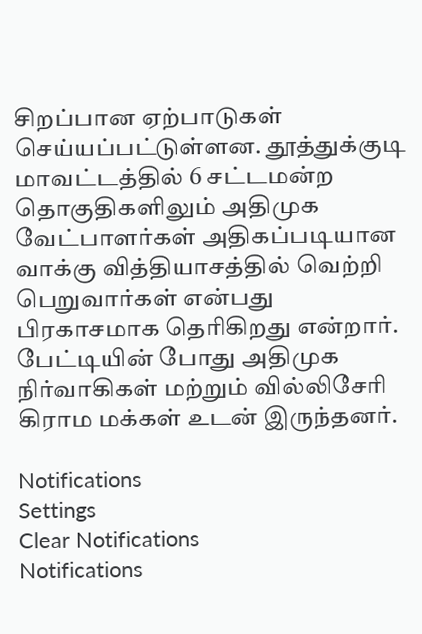சிறப்பான ஏற்பாடுகள் செய்யப்பட்டுள்ளன. தூத்துக்குடி மாவட்டத்தில் 6 சட்டமன்ற தொகுதிகளிலும் அதிமுக வேட்பாளர்கள் அதிகப்படியான வாக்கு வித்தியாசத்தில் வெற்றி பெறுவார்கள் என்பது பிரகாசமாக தெரிகிறது என்றார். பேட்டியின் போது அதிமுக நிர்வாகிகள் மற்றும் வில்லிசேரி கிராம மக்கள் உடன் இருந்தனர்.

Notifications
Settings
Clear Notifications
Notifications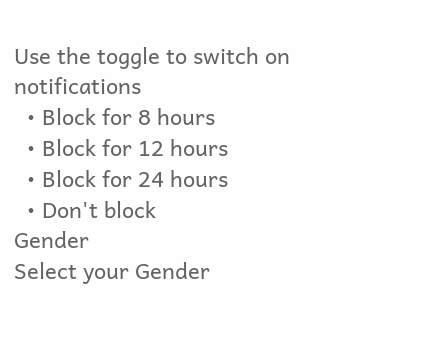Use the toggle to switch on notifications
  • Block for 8 hours
  • Block for 12 hours
  • Block for 24 hours
  • Don't block
Gender
Select your Gender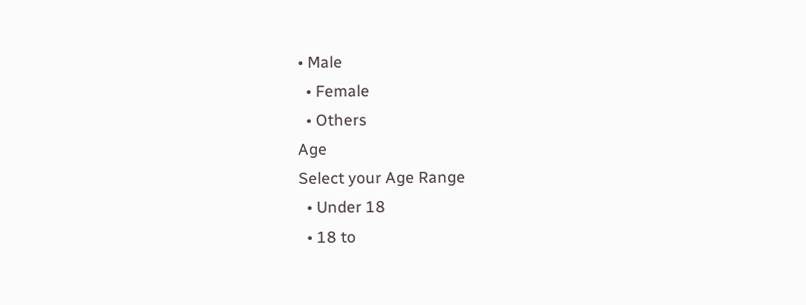• Male
  • Female
  • Others
Age
Select your Age Range
  • Under 18
  • 18 to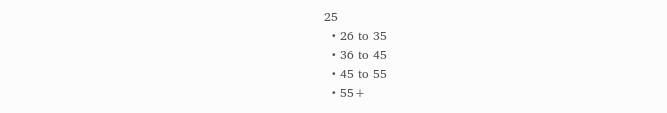25
  • 26 to 35
  • 36 to 45
  • 45 to 55
  • 55+